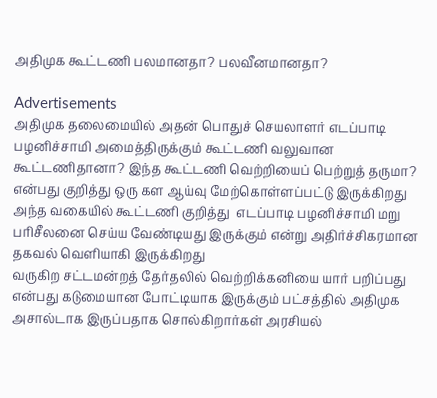அதிமுக கூட்டணி பலமானதா? பலவீனமானதா?

Advertisements
அதிமுக தலைமையில் அதன் பொதுச் செயலாளர் எடப்பாடி பழனிச்சாமி அமைத்திருக்கும் கூட்டணி வலுவான கூட்டணிதானா? இந்த கூட்டணி வெற்றியைப் பெற்றுத் தருமா? என்பது குறித்து ஒரு கள ஆய்வு மேற்கொள்ளப்பட்டு இருக்கிறது
அந்த வகையில் கூட்டணி குறித்து  எடப்பாடி பழனிச்சாமி மறு பரிசீலனை செய்ய வேண்டியது இருக்கும் என்று அதிர்ச்சிகரமான தகவல் வெளியாகி இருக்கிறது
வருகிற சட்டமன்றத் தேர்தலில் வெற்றிக்கனியை யார் பறிப்பது என்பது கடுமையான போட்டியாக இருக்கும் பட்சத்தில் அதிமுக அசால்டாக இருப்பதாக சொல்கிறார்கள் அரசியல்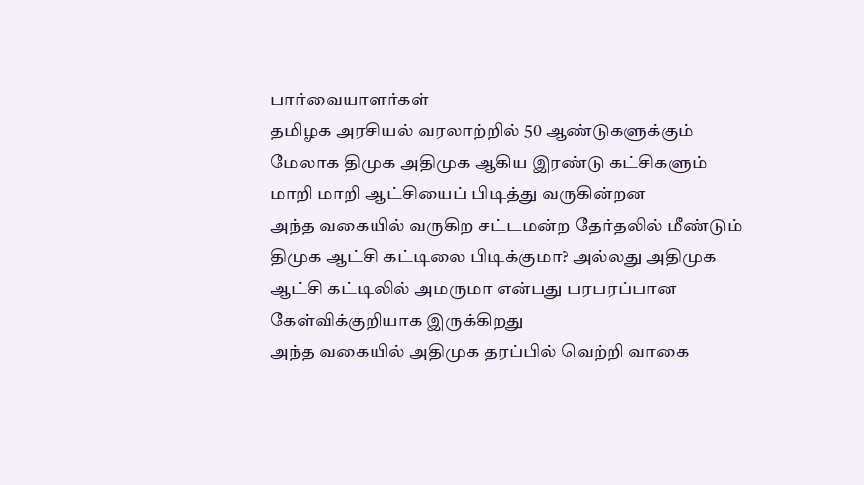பார்வையாளர்கள்
தமிழக அரசியல் வரலாற்றில் 50 ஆண்டுகளுக்கும் மேலாக திமுக அதிமுக ஆகிய இரண்டு கட்சிகளும் மாறி மாறி ஆட்சியைப் பிடித்து வருகின்றன
அந்த வகையில் வருகிற சட்டமன்ற தேர்தலில் மீண்டும் திமுக ஆட்சி கட்டிலை பிடிக்குமா? அல்லது அதிமுக ஆட்சி கட்டிலில் அமருமா என்பது பரபரப்பான கேள்விக்குறியாக இருக்கிறது
அந்த வகையில் அதிமுக தரப்பில் வெற்றி வாகை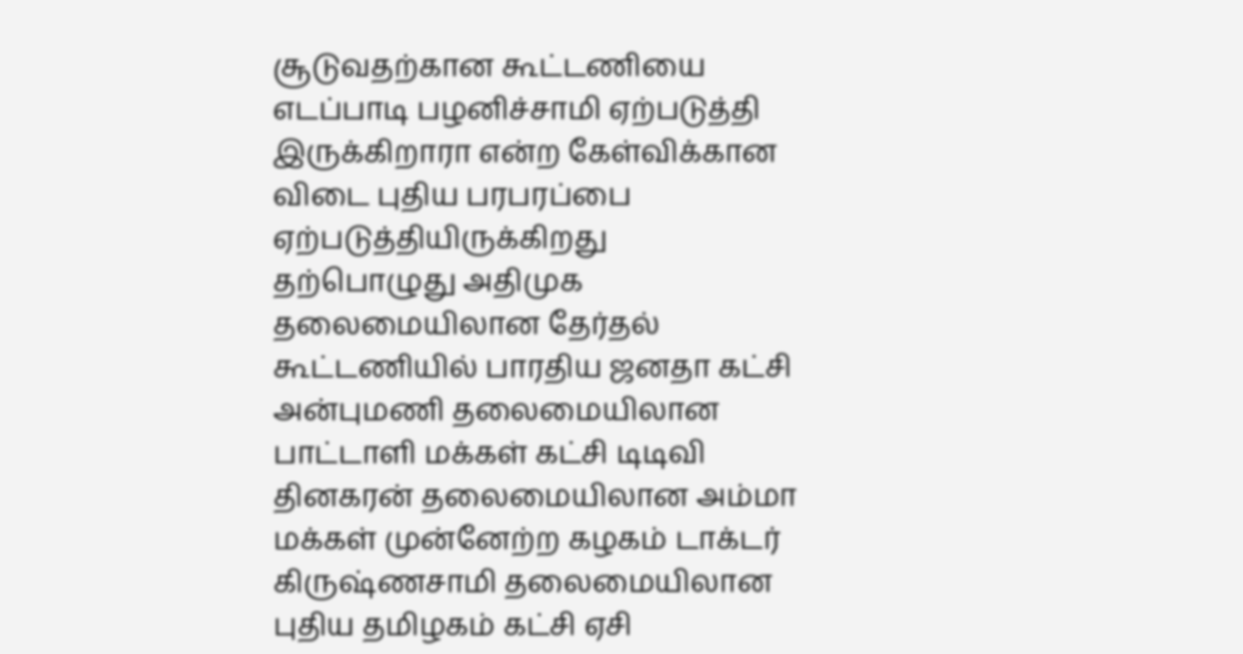சூடுவதற்கான கூட்டணியை எடப்பாடி பழனிச்சாமி ஏற்படுத்தி இருக்கிறாரா என்ற கேள்விக்கான விடை புதிய பரபரப்பை ஏற்படுத்தியிருக்கிறது
தற்பொழுது அதிமுக தலைமையிலான தேர்தல் கூட்டணியில் பாரதிய ஜனதா கட்சி அன்புமணி தலைமையிலான பாட்டாளி மக்கள் கட்சி டிடிவி தினகரன் தலைமையிலான அம்மா மக்கள் முன்னேற்ற கழகம் டாக்டர் கிருஷ்ணசாமி தலைமையிலான புதிய தமிழகம் கட்சி ஏசி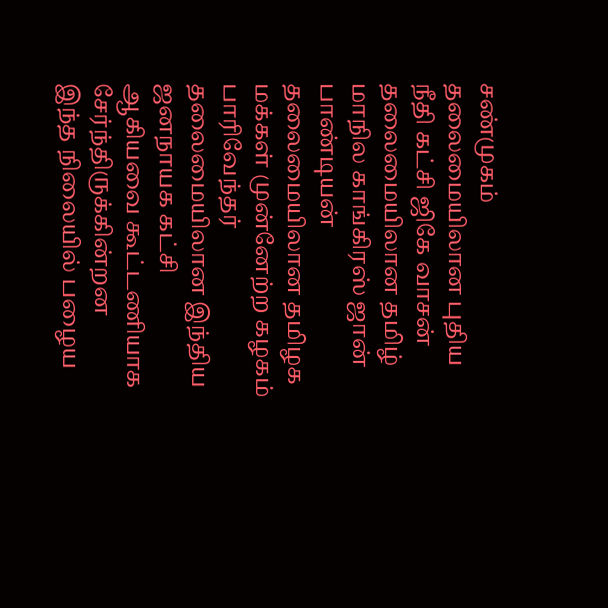சண்முகம் தலைமையிலான புதிய நீதி கட்சி ஜிகே வாசன் தலைமையிலான தமிழ் மாநில காங்கிரஸ் ஜான் பாண்டியன் தலைமையிலான தமிழக மக்கள் முன்னேற்ற கழகம் பாரிவேந்தர் தலைமையிலான இந்திய ஜனநாயக கட்சி ஆகியவை கூட்டணியாக சேர்ந்திருக்கின்றன
இந்த நிலையில் பழைய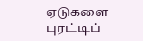ஏடுகளை புரட்டிப்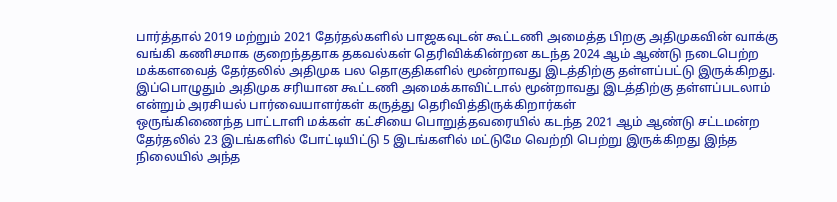பார்த்தால் 2019 மற்றும் 2021 தேர்தல்களில் பாஜகவுடன் கூட்டணி அமைத்த பிறகு அதிமுகவின் வாக்கு வங்கி கணிசமாக குறைந்ததாக தகவல்கள் தெரிவிக்கின்றன கடந்த 2024 ஆம் ஆண்டு நடைபெற்ற மக்களவைத் தேர்தலில் அதிமுக பல தொகுதிகளில் மூன்றாவது இடத்திற்கு தள்ளப்பட்டு இருக்கிறது. இப்பொழுதும் அதிமுக சரியான கூட்டணி அமைக்காவிட்டால் மூன்றாவது இடத்திற்கு தள்ளப்படலாம் என்றும் அரசியல் பார்வையாளர்கள் கருத்து தெரிவித்திருக்கிறார்கள்
ஒருங்கிணைந்த பாட்டாளி மக்கள் கட்சியை பொறுத்தவரையில் கடந்த 2021 ஆம் ஆண்டு சட்டமன்ற தேர்தலில் 23 இடங்களில் போட்டியிட்டு 5 இடங்களில் மட்டுமே வெற்றி பெற்று இருக்கிறது இந்த நிலையில் அந்த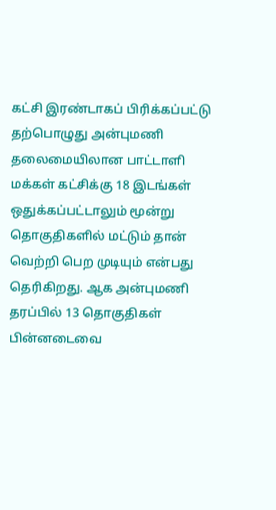கட்சி இரண்டாகப் பிரிக்கப்பட்டு தற்பொழுது அன்புமணி தலைமையிலான பாட்டாளி மக்கள் கட்சிக்கு 18 இடங்கள் ஒதுக்கப்பட்டாலும் மூன்று தொகுதிகளில் மட்டும் தான் வெற்றி பெற முடியும் என்பது தெரிகிறது. ஆக அன்புமணி தரப்பில் 13 தொகுதிகள் பின்னடைவை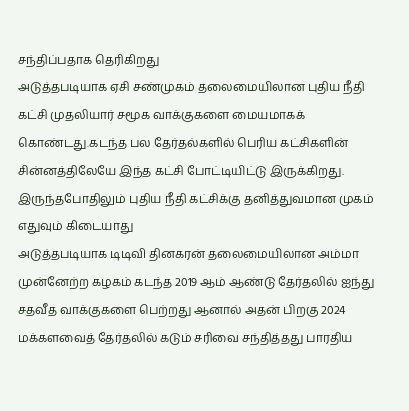சந்திப்பதாக தெரிகிறது
அடுத்தபடியாக ஏசி சண்முகம் தலைமையிலான புதிய நீதி கட்சி முதலியார் சமூக வாக்குகளை மையமாகக் கொண்டது.கடந்த பல தேர்தல்களில் பெரிய கட்சிகளின் சின்னத்திலேயே இந்த கட்சி போட்டியிட்டு இருக்கிறது. இருந்தபோதிலும் புதிய நீதி கட்சிக்கு தனித்துவமான முகம் எதுவும் கிடையாது
அடுத்தபடியாக டிடிவி தினகரன் தலைமையிலான அம்மா முன்னேற்ற கழகம் கடந்த 2019 ஆம் ஆண்டு தேர்தலில் ஐந்து சதவீத வாக்குகளை பெற்றது ஆனால் அதன் பிறகு 2024 மக்களவைத் தேர்தலில் கடும் சரிவை சந்தித்தது பாரதிய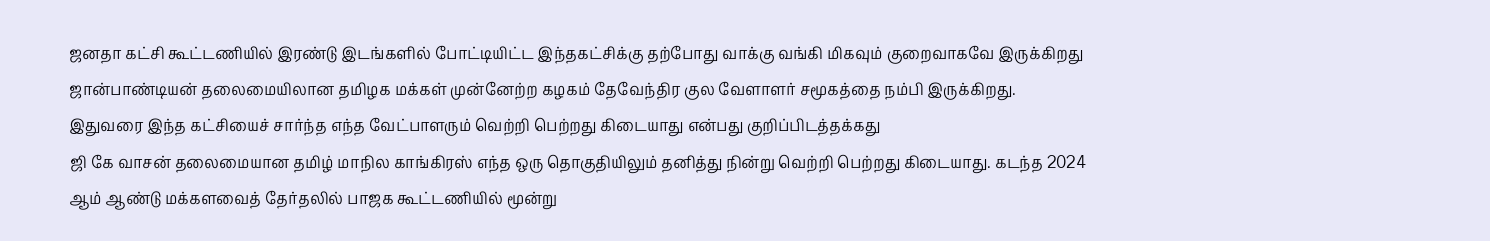ஜனதா கட்சி கூட்டணியில் இரண்டு இடங்களில் போட்டியிட்ட இந்தகட்சிக்கு தற்போது வாக்கு வங்கி மிகவும் குறைவாகவே இருக்கிறது
ஜான்பாண்டியன் தலைமையிலான தமிழக மக்கள் முன்னேற்ற கழகம் தேவேந்திர குல வேளாளர் சமூகத்தை நம்பி இருக்கிறது. இதுவரை இந்த கட்சியைச் சார்ந்த எந்த வேட்பாளரும் வெற்றி பெற்றது கிடையாது என்பது குறிப்பிடத்தக்கது
ஜி கே வாசன் தலைமையான தமிழ் மாநில காங்கிரஸ் எந்த ஒரு தொகுதியிலும் தனித்து நின்று வெற்றி பெற்றது கிடையாது. கடந்த 2024 ஆம் ஆண்டு மக்களவைத் தேர்தலில் பாஜக கூட்டணியில் மூன்று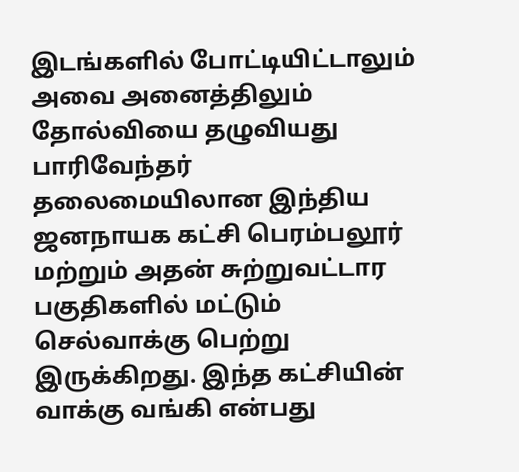இடங்களில் போட்டியிட்டாலும் அவை அனைத்திலும் தோல்வியை தழுவியது
பாரிவேந்தர் தலைமையிலான இந்திய ஜனநாயக கட்சி பெரம்பலூர் மற்றும் அதன் சுற்றுவட்டார பகுதிகளில் மட்டும் செல்வாக்கு பெற்று இருக்கிறது. இந்த கட்சியின் வாக்கு வங்கி என்பது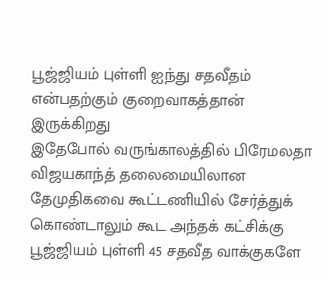பூஜ்ஜியம் புள்ளி ஐந்து சதவீதம் என்பதற்கும் குறைவாகத்தான் இருக்கிறது
இதேபோல் வருங்காலத்தில் பிரேமலதா விஜயகாந்த் தலைமையிலான தேமுதிகவை கூட்டணியில் சேர்த்துக் கொண்டாலும் கூட அந்தக் கட்சிக்கு பூஜ்ஜியம் புள்ளி 45 சதவீத வாக்குகளே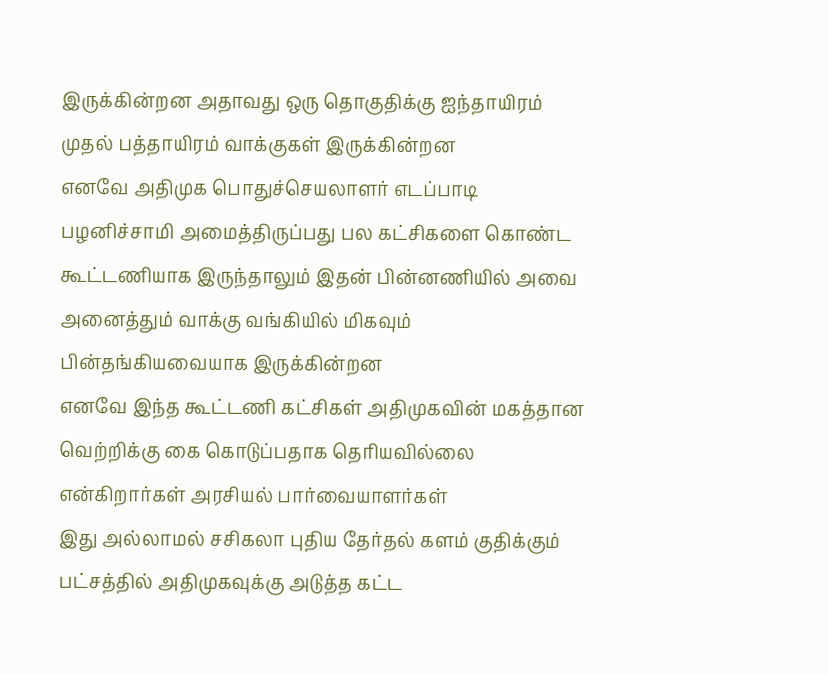இருக்கின்றன அதாவது ஒரு தொகுதிக்கு ஐந்தாயிரம் முதல் பத்தாயிரம் வாக்குகள் இருக்கின்றன
எனவே அதிமுக பொதுச்செயலாளர் எடப்பாடி பழனிச்சாமி அமைத்திருப்பது பல கட்சிகளை கொண்ட கூட்டணியாக இருந்தாலும் இதன் பின்னணியில் அவை அனைத்தும் வாக்கு வங்கியில் மிகவும் பின்தங்கியவையாக இருக்கின்றன
எனவே இந்த கூட்டணி கட்சிகள் அதிமுகவின் மகத்தான வெற்றிக்கு கை கொடுப்பதாக தெரியவில்லை என்கிறார்கள் அரசியல் பார்வையாளர்கள்
இது அல்லாமல் சசிகலா புதிய தேர்தல் களம் குதிக்கும் பட்சத்தில் அதிமுகவுக்கு அடுத்த கட்ட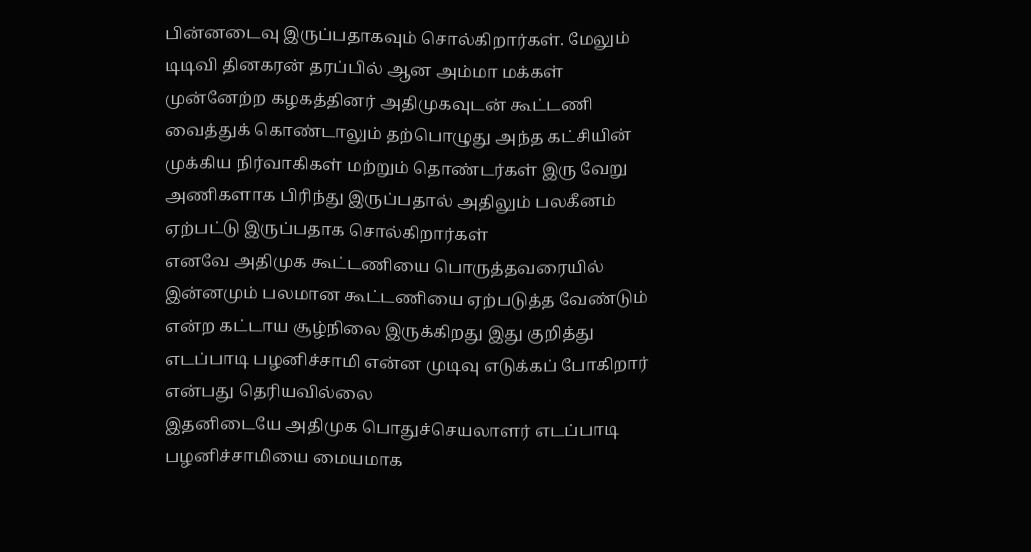பின்னடைவு இருப்பதாகவும் சொல்கிறார்கள். மேலும் டிடிவி தினகரன் தரப்பில் ஆன அம்மா மக்கள் முன்னேற்ற கழகத்தினர் அதிமுகவுடன் கூட்டணி வைத்துக் கொண்டாலும் தற்பொழுது அந்த கட்சியின் முக்கிய நிர்வாகிகள் மற்றும் தொண்டர்கள் இரு வேறு அணிகளாக பிரிந்து இருப்பதால் அதிலும் பலகீனம் ஏற்பட்டு இருப்பதாக சொல்கிறார்கள்
எனவே அதிமுக கூட்டணியை பொருத்தவரையில் இன்னமும் பலமான கூட்டணியை ஏற்படுத்த வேண்டும் என்ற கட்டாய சூழ்நிலை இருக்கிறது இது குறித்து எடப்பாடி பழனிச்சாமி என்ன முடிவு எடுக்கப் போகிறார் என்பது தெரியவில்லை
இதனிடையே அதிமுக பொதுச்செயலாளர் எடப்பாடி பழனிச்சாமியை மையமாக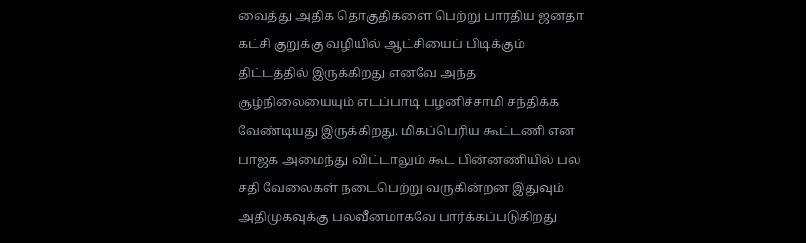வைத்து அதிக தொகுதிகளை பெற்று பாரதிய ஜனதா கட்சி குறுக்கு வழியில் ஆட்சியைப் பிடிக்கும் திட்டத்தில் இருக்கிறது எனவே அந்த சூழ்நிலையையும் எடப்பாடி பழனிச்சாமி சந்திக்க வேண்டியது இருக்கிறது. மிகப்பெரிய கூட்டணி என பாஜக அமைந்து விட்டாலும் கூட பின்னணியில் பல சதி வேலைகள் நடைபெற்று வருகின்றன இதுவும் அதிமுகவுக்கு பலவீனமாகவே பார்க்கப்படுகிறது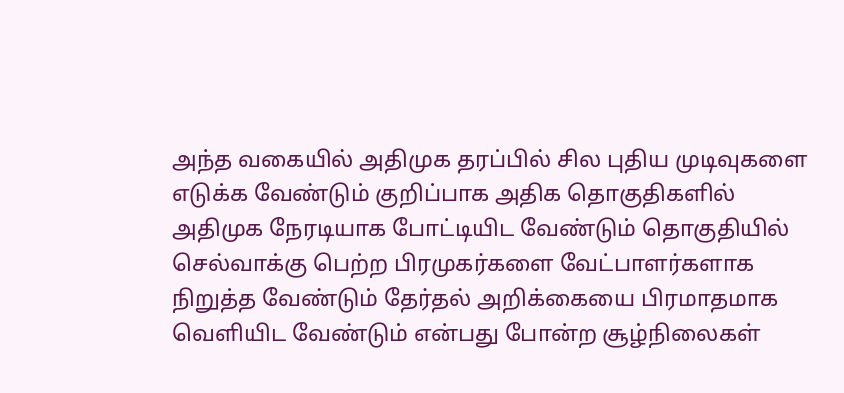அந்த வகையில் அதிமுக தரப்பில் சில புதிய முடிவுகளை எடுக்க வேண்டும் குறிப்பாக அதிக தொகுதிகளில் அதிமுக நேரடியாக போட்டியிட வேண்டும் தொகுதியில் செல்வாக்கு பெற்ற பிரமுகர்களை வேட்பாளர்களாக நிறுத்த வேண்டும் தேர்தல் அறிக்கையை பிரமாதமாக வெளியிட வேண்டும் என்பது போன்ற சூழ்நிலைகள்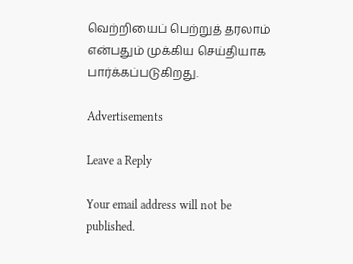வெற்றியைப் பெற்றுத் தரலாம் என்பதும் முக்கிய செய்தியாக பார்க்கப்படுகிறது.

Advertisements

Leave a Reply

Your email address will not be published.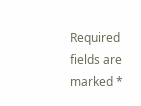Required fields are marked *